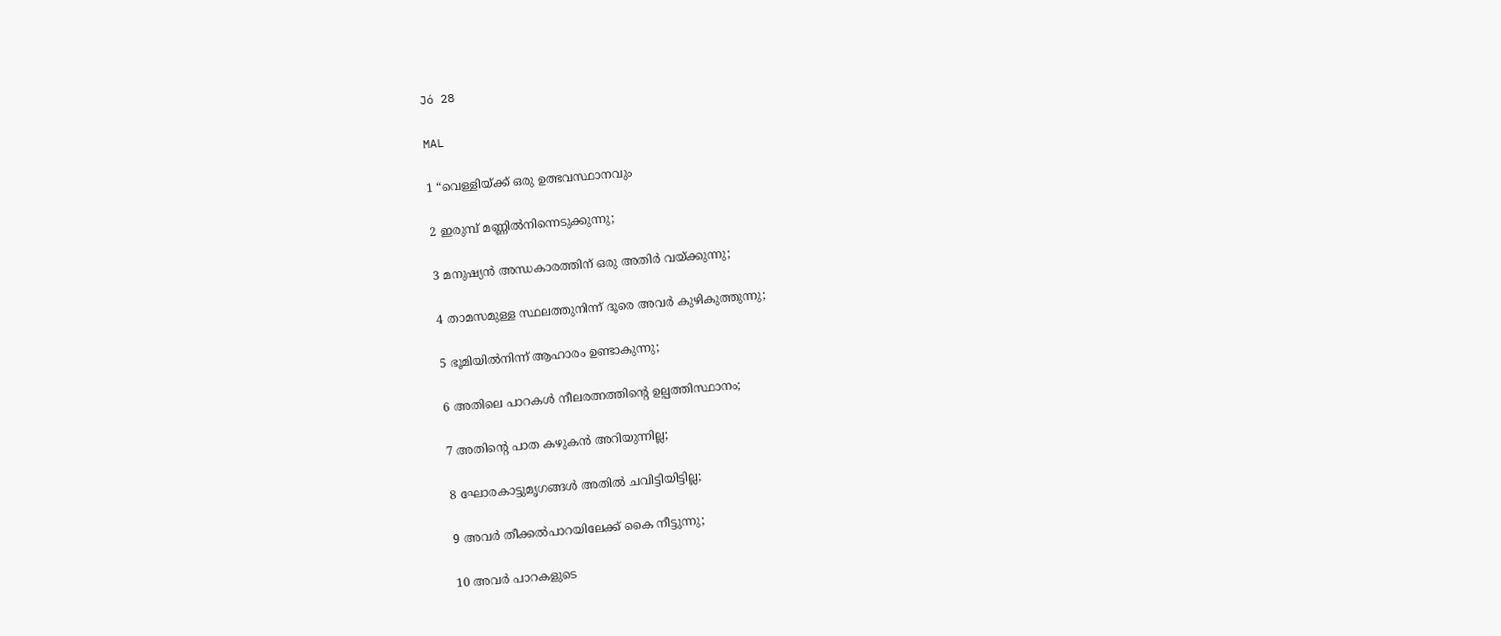Jó 28

MAL

1 “വെള്ളിയ്ക്ക് ഒരു ഉത്ഭവസ്ഥാനവും

2 ഇരുമ്പ് മണ്ണിൽനിന്നെടുക്കുന്നു;

3 മനുഷ്യൻ അന്ധകാരത്തിന് ഒരു അതിർ വയ്ക്കുന്നു;

4 താമസമുള്ള സ്ഥലത്തുനിന്ന് ദൂരെ അവർ കുഴികുത്തുന്നു;

5 ഭൂമിയിൽനിന്ന് ആഹാരം ഉണ്ടാകുന്നു;

6 അതിലെ പാറകൾ നീലരത്നത്തിന്‍റെ ഉല്പത്തിസ്ഥാനം;

7 അതിന്‍റെ പാത കഴുകൻ അറിയുന്നില്ല;

8 ഘോരകാട്ടുമൃഗങ്ങൾ അതിൽ ചവിട്ടിയിട്ടില്ല;

9 അവർ തീക്കൽപാറയിലേക്ക് കൈ നീട്ടുന്നു;

10 അവർ പാറകളുടെ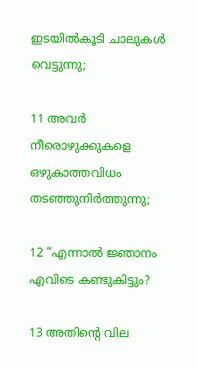ഇടയിൽകൂടി ചാലുകൾ വെട്ടുന്നു;

11 അവർ നീരൊഴുക്കുകളെ ഒഴുകാത്തവിധം തടഞ്ഞുനിർത്തുന്നു;

12 “എന്നാൽ ജ്ഞാനം എവിടെ കണ്ടുകിട്ടും?

13 അതിന്‍റെ വില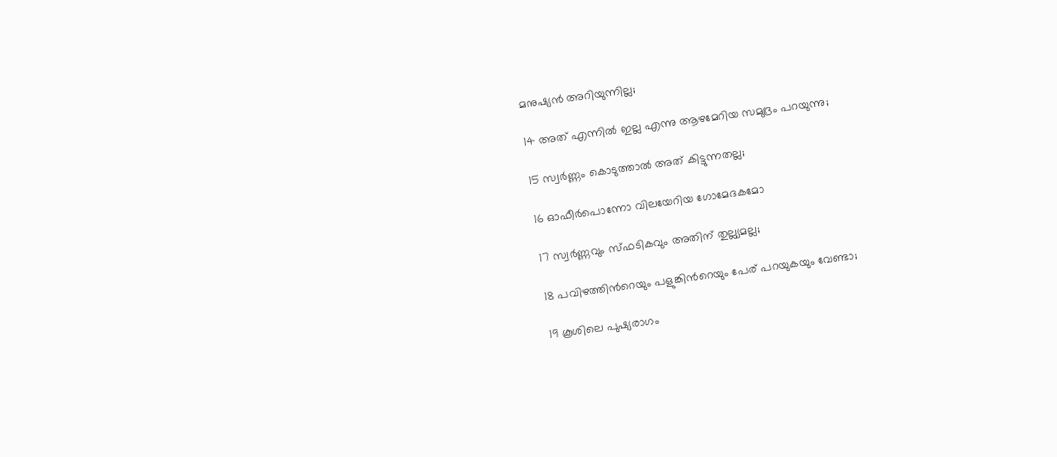മനുഷ്യൻ അറിയുന്നില്ല;

14 അത് എന്നിൽ ഇല്ല എന്നു ആഴമേറിയ സമുദ്രം പറയുന്നു;

15 സ്വർണ്ണം കൊടുത്താൽ അത് കിട്ടുന്നതല്ല;

16 ഓഫീർപൊന്നോ വിലയേറിയ ഗോമേദകമോ

17 സ്വർണ്ണവും സ്ഫടികവും അതിന് തുല്ല്യമല്ല;

18 പവിഴത്തിന്‍റെയും പളുങ്കിന്‍റെയും പേര് പറയുകയും വേണ്ടാ;

19 കൂശിലെ പുഷ്യരാഗം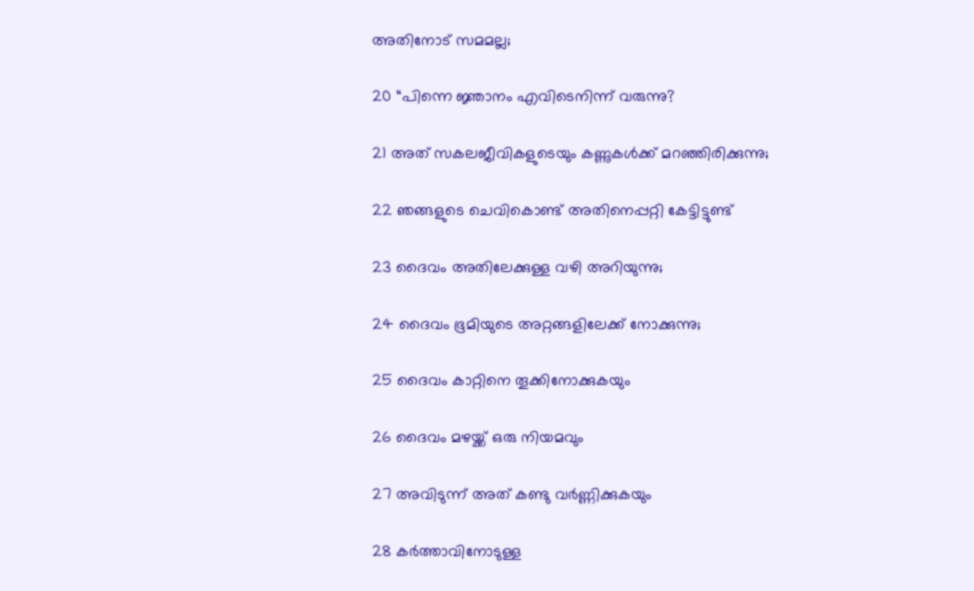അതിനോട് സമമല്ല;

20 “പിന്നെ ജ്ഞാനം എവിടെനിന്ന് വരുന്നു?

21 അത് സകലജീവികളുടെയും കണ്ണുകൾക്ക് മറഞ്ഞിരിക്കുന്നു;

22 ഞങ്ങളുടെ ചെവികൊണ്ട് അതിനെപ്പറ്റി കേട്ടിട്ടുണ്ട്

23 ദൈവം അതിലേക്കുള്ള വഴി അറിയുന്നു;

24 ദൈവം ഭൂമിയുടെ അറ്റങ്ങളിലേക്ക് നോക്കുന്നു;

25 ദൈവം കാറ്റിനെ തൂക്കിനോക്കുകയും

26 ദൈവം മഴയ്ക്ക് ഒരു നിയമവും

27 അവിടുന്ന് അത് കണ്ടു വർണ്ണിക്കുകയും

28 കർത്താവിനോടുള്ള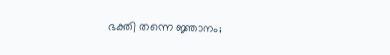ഭക്തി തന്നെ ജ്ഞാനം;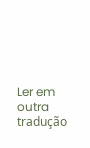Ler em outra tradução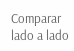Comparar lado a lado